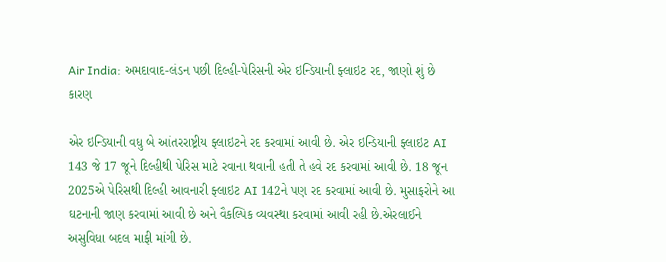Air India: અમદાવાદ-લંડન પછી દિલ્હી-પેરિસની એર ઇન્ડિયાની ફ્લાઇટ રદ, જાણો શું છે કારણ

એર ઇન્ડિયાની વધુ બે આંતરરાષ્ટ્રીય ફ્લાઇટને રદ કરવામાં આવી છે. એર ઇન્ડિયાની ફ્લાઇટ AI 143 જે 17 જૂને દિલ્હીથી પેરિસ માટે રવાના થવાની હતી તે હવે રદ કરવામાં આવી છે. 18 જૂન 2025એ પેરિસથી દિલ્હી આવનારી ફ્લાઇટ AI 142ને પણ રદ કરવામાં આવી છે. મુસાફરોને આ ઘટનાની જાણ કરવામાં આવી છે અને વૈકલ્પિક વ્યવસ્થા કરવામાં આવી રહી છે.એરલાઈને અસુવિધા બદલ માફી માંગી છે.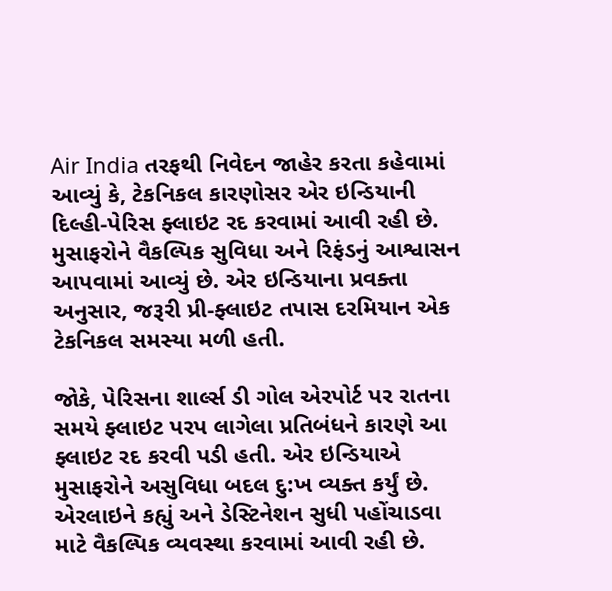Air India તરફથી નિવેદન જાહેર કરતા કહેવામાં આવ્યું કે, ટેકનિકલ કારણોસર એર ઇન્ડિયાની દિલ્હી-પેરિસ ફ્લાઇટ રદ કરવામાં આવી રહી છે. મુસાફરોને વૈકલ્પિક સુવિધા અને રિફંડનું આશ્વાસન આપવામાં આવ્યું છે. એર ઇન્ડિયાના પ્રવક્તા અનુસાર, જરૂરી પ્રી-ફ્લાઇટ તપાસ દરમિયાન એક ટેકનિકલ સમસ્યા મળી હતી.

જોકે, પેરિસના શાર્લ્સ ડી ગોલ એરપોર્ટ પર રાતના સમયે ફ્લાઇટ પરપ લાગેલા પ્રતિબંધને કારણે આ ફ્લાઇટ રદ કરવી પડી હતી. એર ઇન્ડિયાએ મુસાફરોને અસુવિધા બદલ દુ:ખ વ્યક્ત કર્યું છે. એરલાઇને કહ્યું અને ડેસ્ટિનેશન સુધી પહોંચાડવા માટે વૈકલ્પિક વ્યવસ્થા કરવામાં આવી રહી છે.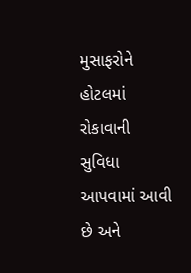મુસાફરોને હોટલમાં રોકાવાની સુવિધા આપવામાં આવી છે અને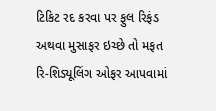ટિકિટ રદ કરવા પર ફુલ રિફંડ અથવા મુસાફર ઇચ્છે તો મફત રિ-શિડ્યૂલિંગ ઓફર આપવામાં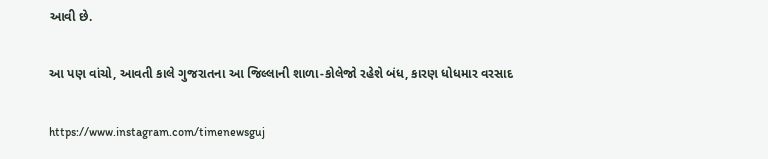આવી છે.

આ પણ વાંચો, આવતી કાલે ગુજરાતના આ જિલ્લાની શાળા-કોલેજો રહેશે બંધ, કારણ ધોધમાર વરસાદ

https://www.instagram.com/timenewsguj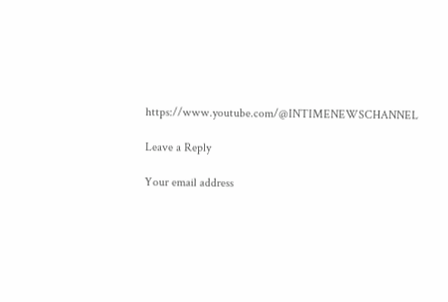https://www.youtube.com/@INTIMENEWSCHANNEL

Leave a Reply

Your email address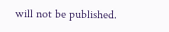will not be published.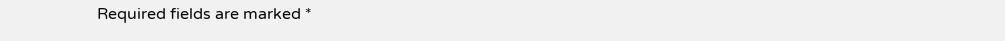Required fields are marked *